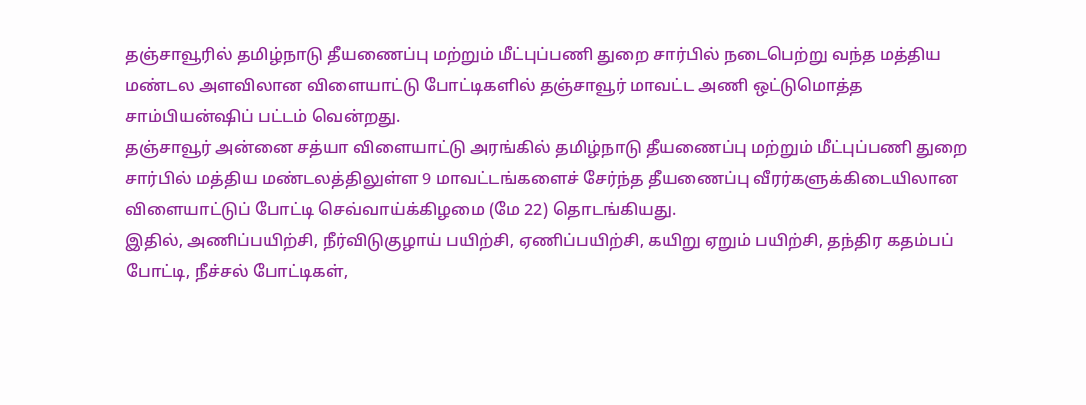தஞ்சாவூரில் தமிழ்நாடு தீயணைப்பு மற்றும் மீட்புப்பணி துறை சார்பில் நடைபெற்று வந்த மத்திய மண்டல அளவிலான விளையாட்டு போட்டிகளில் தஞ்சாவூர் மாவட்ட அணி ஒட்டுமொத்த சாம்பியன்ஷிப் பட்டம் வென்றது.
தஞ்சாவூர் அன்னை சத்யா விளையாட்டு அரங்கில் தமிழ்நாடு தீயணைப்பு மற்றும் மீட்புப்பணி துறை சார்பில் மத்திய மண்டலத்திலுள்ள 9 மாவட்டங்களைச் சேர்ந்த தீயணைப்பு வீரர்களுக்கிடையிலான விளையாட்டுப் போட்டி செவ்வாய்க்கிழமை (மே 22) தொடங்கியது.
இதில், அணிப்பயிற்சி, நீர்விடுகுழாய் பயிற்சி, ஏணிப்பயிற்சி, கயிறு ஏறும் பயிற்சி, தந்திர கதம்பப் போட்டி, நீச்சல் போட்டிகள்,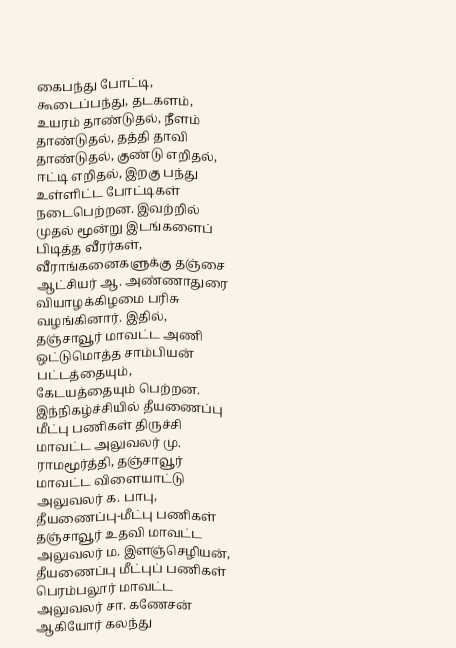கைபந்து போட்டி, கூடைப்பந்து, தடகளம், உயரம் தாண்டுதல், நீளம் தாண்டுதல், தத்தி தாவி தாண்டுதல், குண்டு எறிதல், ஈட்டி எறிதல், இறகு பந்து உள்ளிட்ட போட்டிகள் நடைபெற்றன. இவற்றில் முதல் மூன்று இடங்களைப் பிடித்த வீரர்கள், வீராங்கனைகளுக்கு தஞ்சை ஆட்சியர் ஆ. அண்ணாதுரை வியாழக்கிழமை பரிசு வழங்கினார். இதில், தஞ்சாவூர் மாவட்ட அணி ஒட்டுமொத்த சாம்பியன் பட்டத்தையும், கேடயத்தையும் பெற்றன.
இந்நிகழ்ச்சியில் தீயணைப்பு மீட்பு பணிகள் திருச்சி மாவட்ட அலுவலர் மு. ராமமூர்த்தி, தஞ்சாவூர் மாவட்ட விளையாட்டு அலுவலர் க. பாபு, தீயணைப்பு-மீட்பு பணிகள் தஞ்சாவூர் உதவி மாவட்ட அலுவலர் ம. இளஞ்செழியன், தீயணைப்பு மீட்புப் பணிகள் பெரம்பலூர் மாவட்ட அலுவலர் சா. கணேசன் ஆகியோர் கலந்து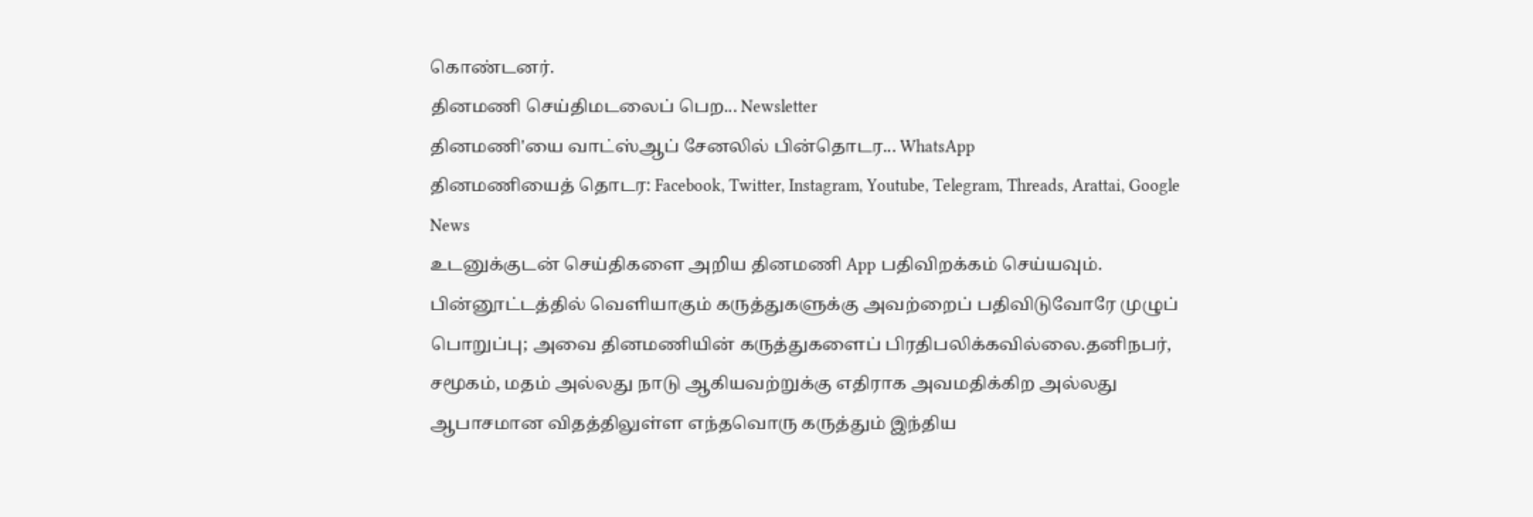கொண்டனர்.
தினமணி செய்திமடலைப் பெற... Newsletter
தினமணி'யை வாட்ஸ்ஆப் சேனலில் பின்தொடர... WhatsApp
தினமணியைத் தொடர: Facebook, Twitter, Instagram, Youtube, Telegram, Threads, Arattai, Google News
உடனுக்குடன் செய்திகளை அறிய தினமணி App பதிவிறக்கம் செய்யவும்.
பின்னூட்டத்தில் வெளியாகும் கருத்துகளுக்கு அவற்றைப் பதிவிடுவோரே முழுப் பொறுப்பு; அவை தினமணியின் கருத்துகளைப் பிரதிபலிக்கவில்லை.தனிநபர், சமூகம், மதம் அல்லது நாடு ஆகியவற்றுக்கு எதிராக அவமதிக்கிற அல்லது ஆபாசமான விதத்திலுள்ள எந்தவொரு கருத்தும் இந்திய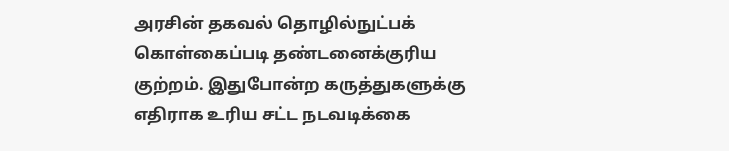அரசின் தகவல் தொழில்நுட்பக் கொள்கைப்படி தண்டனைக்குரிய குற்றம். இதுபோன்ற கருத்துகளுக்கு எதிராக உரிய சட்ட நடவடிக்கை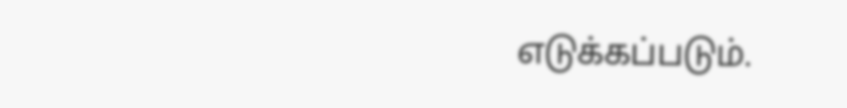எடுக்கப்படும்.